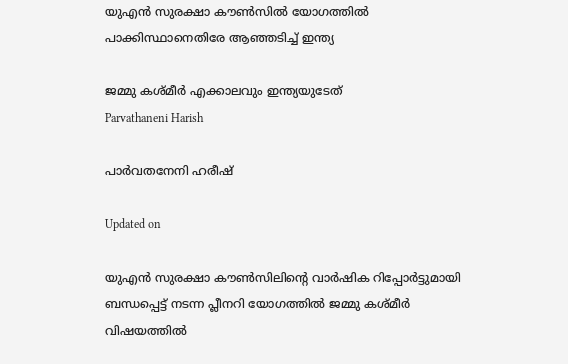യുഎൻ സുരക്ഷാ കൗൺസിൽ യോഗത്തിൽ പാക്കിസ്ഥാനെതിരേ ആഞ്ഞടിച്ച് ഇന്ത്യ

ജമ്മു കശ്മീർ എക്കാലവും ഇന്ത്യയുടേത്
Parvathaneni Harish

പാർവതനേനി ഹരീഷ്

Updated on

യുഎൻ സുരക്ഷാ കൗൺസിലിന്‍റെ വാർഷിക റിപ്പോർട്ടുമായി ബന്ധപ്പെട്ട് നടന്ന പ്ലീനറി യോഗത്തിൽ ജമ്മു കശ്മീർ വിഷയത്തിൽ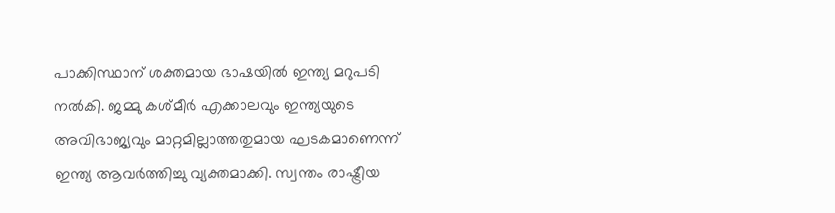പാക്കിസ്ഥാന് ശക്തമായ ഭാഷയിൽ ഇന്ത്യ മറുപടി നൽകി. ജമ്മു കശ്മീർ എക്കാലവും ഇന്ത്യയുടെ അവിഭാജ്യവും മാറ്റമില്ലാത്തതുമായ ഘടകമാണെന്ന് ഇന്ത്യ ആവർത്തിച്ചു വ്യക്തമാക്കി. സ്വന്തം രാഷ്ട്രീയ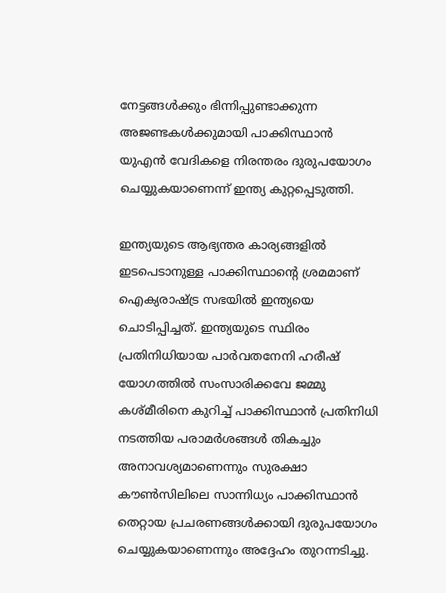നേട്ടങ്ങൾക്കും ഭിന്നിപ്പുണ്ടാക്കുന്ന അജണ്ടകൾക്കുമായി പാക്കിസ്ഥാൻ യുഎൻ വേദികളെ നിരന്തരം ദുരുപയോഗം ചെയ്യുകയാണെന്ന് ഇന്ത്യ കുറ്റപ്പെടുത്തി.

ഇന്ത്യയുടെ ആഭ്യന്തര കാര്യങ്ങളിൽ ഇടപെടാനുള്ള പാക്കിസ്ഥാന്‍റെ ശ്രമമാണ് ഐക്യരാഷ്ട്ര സഭയിൽ ഇന്ത്യയെ ചൊടിപ്പിച്ചത്. ഇന്ത്യയുടെ സ്ഥിരം പ്രതിനിധിയായ പാർവതനേനി ഹരീഷ് യോഗത്തിൽ സംസാരിക്കവേ ജമ്മു കശ്മീരിനെ കുറിച്ച് പാക്കിസ്ഥാൻ പ്രതിനിധി നടത്തിയ പരാമർശങ്ങൾ തികച്ചും അനാവശ്യമാണെന്നും സുരക്ഷാ കൗൺസിലിലെ സാന്നിധ്യം പാക്കിസ്ഥാൻ തെറ്റായ പ്രചരണങ്ങൾക്കായി ദുരുപയോഗം ചെയ്യുകയാണെന്നും അദ്ദേഹം തുറന്നടിച്ചു.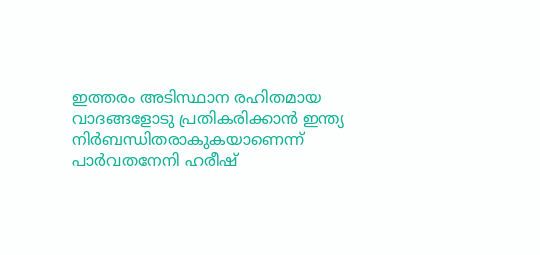ഇത്തരം അടിസ്ഥാന രഹിതമായ വാദങ്ങളോടു പ്രതികരിക്കാൻ ഇന്ത്യ നിർബന്ധിതരാകുകയാണെന്ന് പാർവതനേനി ഹരീഷ്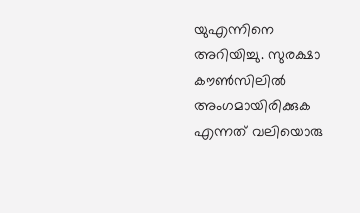യുഎന്നിനെ അറിയിച്ചു. സുരക്ഷാ കൗൺസിലിൽ അംഗമായിരിക്കുക എന്നത് വലിയൊരു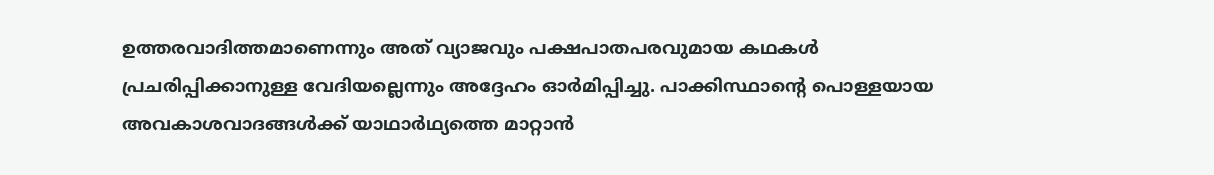ഉത്തരവാദിത്തമാണെന്നും അത് വ്യാജവും പക്ഷപാതപരവുമായ കഥകൾ പ്രചരിപ്പിക്കാനുള്ള വേദിയല്ലെന്നും അദ്ദേഹം ഓർമിപ്പിച്ചു. പാക്കിസ്ഥാന്‍റെ പൊള്ളയായ അവകാശവാദങ്ങൾക്ക് യാഥാർഥ്യത്തെ മാറ്റാൻ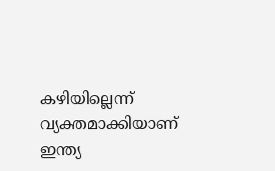കഴിയില്ലെന്ന് വ്യക്തമാക്കിയാണ് ഇന്ത്യ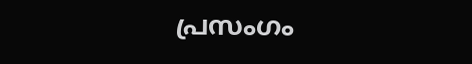പ്രസംഗം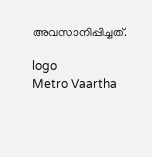അവസാനിപ്പിച്ചത്.

logo
Metro Vaartha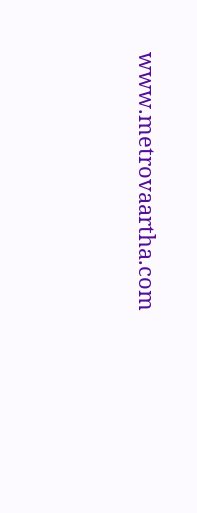www.metrovaartha.com